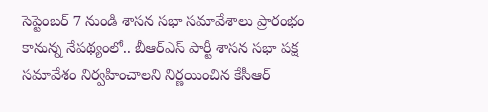సెప్టెంబర్ 7 నుండి శాసన సభా సమావేశాలు ప్రారంభం కానున్న నేపథ్యంలో.. బీఆర్ఎస్ పార్టీ శాసన సభా పక్ష సమావేశం నిర్వహించాలని నిర్ణయించిన కేసీఆర్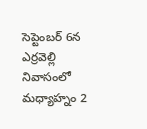సెప్టెంబర్ 6న ఎర్రవెల్లి నివాసంలో మధ్యాహ్నం 2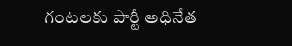గంటలకు పార్టీ అధినేత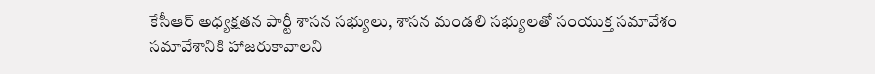కేసీఆర్ అధ్యక్షతన పార్టీ శాసన సభ్యులు, శాసన మండలి సభ్యులతో సంయుక్త సమావేశం
సమావేశానికి హాజరుకావాలని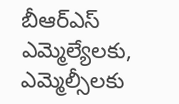బీఆర్ఎస్ ఎమ్మెల్యేలకు, ఎమ్మెల్సీలకు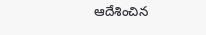ఆదేశించిన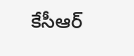కేసీఆర్